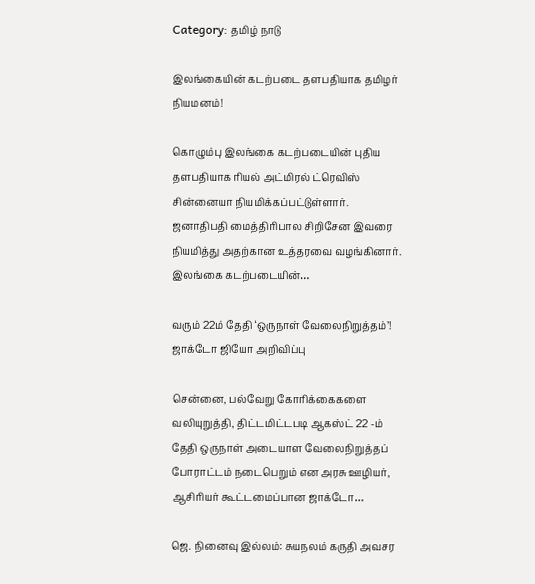Category: தமிழ் நாடு

இலங்கையின் கடற்படை தளபதியாக தமிழர் நியமனம்!

கொழும்பு இலங்கை கடற்படையின் புதிய தளபதியாக ரியல் அட்மிரல் ட்ரெவிஸ் சின்னையா நியமிக்கப்பட்டுள்ளார். ஜனாதிபதி மைத்திரிபால சிறிசேன இவரை நியமித்து அதற்கான உத்தரவை வழங்கினார். இலங்கை கடற்படையின்…

வரும் 22ம் தேதி ‘ஒருநாள் வேலைநிறுத்தம்’! ஜாக்டோ ஜியோ அறிவிப்பு

சென்னை, பல்வேறு கோரிக்கைகளை வலியுறுத்தி, திட்டமிட்டபடி ஆகஸ்ட் 22 -ம் தேதி ஒருநாள் அடையாள வேலைநிறுத்தப் போராட்டம் நடைபெறும் என அரசு ஊழியர், ஆசிரியர் கூட்டமைப்பான ஜாக்டோ…

ஜெ. நினைவு இல்லம்: சுயநலம் கருதி அவசர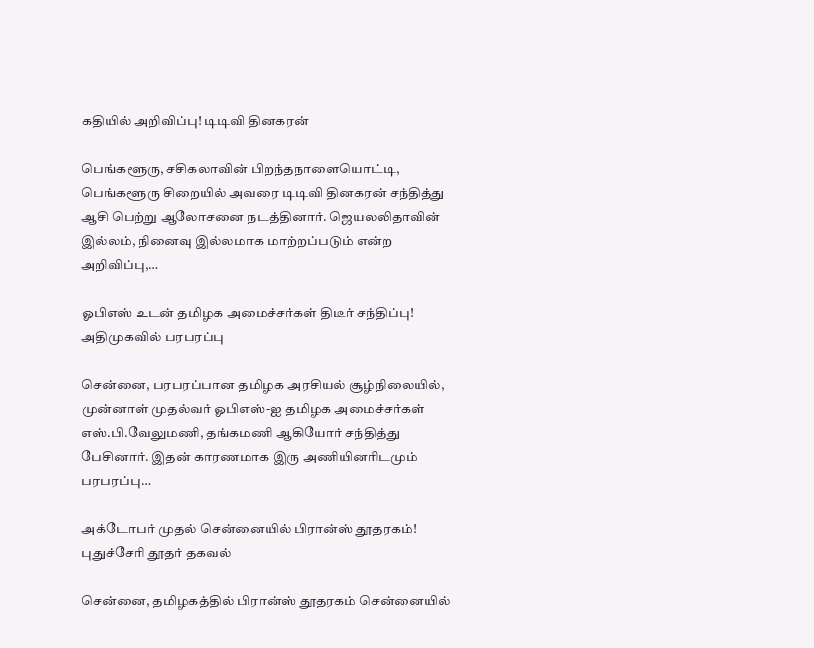கதியில் அறிவிப்பு! டிடிவி தினகரன்

பெங்களூரு, சசிகலாவின் பிறந்தநாளையொட்டி, பெங்களூரு சிறையில் அவரை டிடிவி தினகரன் சந்தித்து ஆசி பெற்று ஆலோசனை நடத்தினார். ஜெயலலிதாவின் இல்லம், நினைவு இல்லமாக மாற்றப்படும் என்ற அறிவிப்பு,…

ஓபிஎஸ் உடன் தமிழக அமைச்சர்கள் திடீர் சந்திப்பு! அதிமுகவில் பரபரப்பு

சென்னை, பரபரப்பான தமிழக அரசியல் சூழ்நிலையில், முன்னாள் முதல்வர் ஓபிஎஸ்-ஐ தமிழக அமைச்சர்கள் எஸ்.பி.வேலுமணி, தங்கமணி ஆகியோர் சந்தித்து பேசினார். இதன் காரணமாக இரு அணியினரிடமும் பரபரப்பு…

அக்டோபர் முதல் சென்னையில் பிரான்ஸ் தூதரகம்! புதுச்சேரி தூதர் தகவல்

சென்னை, தமிழகத்தில் பிரான்ஸ் தூதரகம் சென்னையில்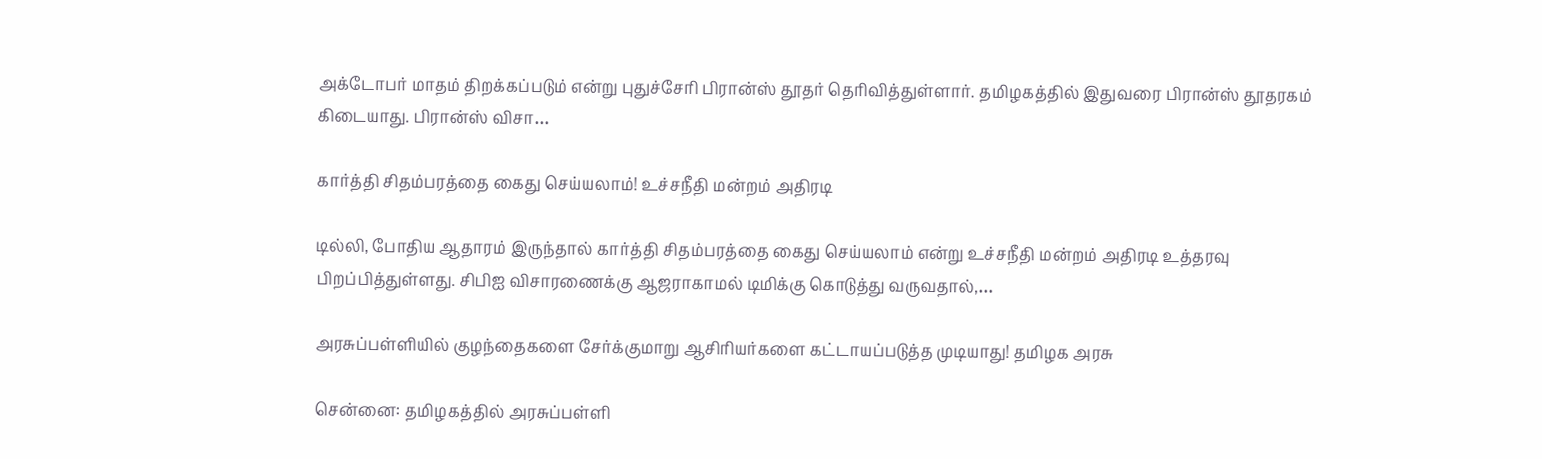அக்டோபர் மாதம் திறக்கப்படும் என்று புதுச்சேரி பிரான்ஸ் தூதர் தெரிவித்துள்ளார். தமிழகத்தில் இதுவரை பிரான்ஸ் தூதரகம் கிடையாது. பிரான்ஸ் விசா…

கார்த்தி சிதம்பரத்தை கைது செய்யலாம்! உச்சநீதி மன்றம் அதிரடி

டில்லி, போதிய ஆதாரம் இருந்தால் கார்த்தி சிதம்பரத்தை கைது செய்யலாம் என்று உச்சநீதி மன்றம் அதிரடி உத்தரவு பிறப்பித்துள்ளது. சிபிஐ விசாரணைக்கு ஆஜராகாமல் டிமிக்கு கொடுத்து வருவதால்,…

அரசுப்பள்ளியில் குழந்தைகளை சேர்க்குமாறு ஆசிரியர்களை கட்டாயப்படுத்த முடியாது! தமிழக அரசு

சென்னை: தமிழகத்தில் அரசுப்பள்ளி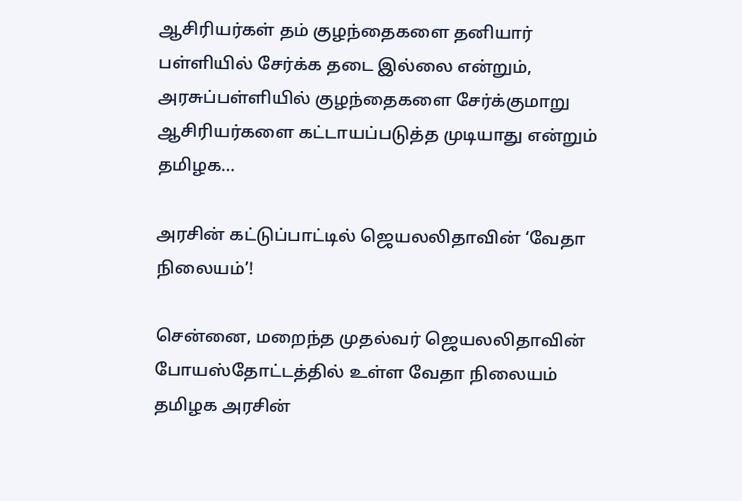ஆசிரியர்கள் தம் குழந்தைகளை தனியார் பள்ளியில் சேர்க்க தடை இல்லை என்றும், அரசுப்பள்ளியில் குழந்தைகளை சேர்க்குமாறு ஆசிரியர்களை கட்டாயப்படுத்த முடியாது என்றும் தமிழக…

அரசின் கட்டுப்பாட்டில் ஜெயலலிதாவின் ‘வேதா நிலையம்’!

சென்னை, மறைந்த முதல்வர் ஜெயலலிதாவின் போயஸ்தோட்டத்தில் உள்ள வேதா நிலையம் தமிழக அரசின்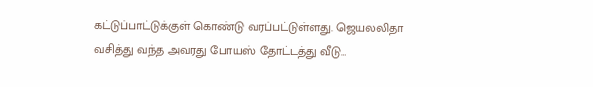கட்டுப்பாட்டுக்குள் கொண்டு வரப்பட்டுள்ளது. ஜெயலலிதா வசித்து வந்த அவரது போயஸ் தோட்டத்து வீடு…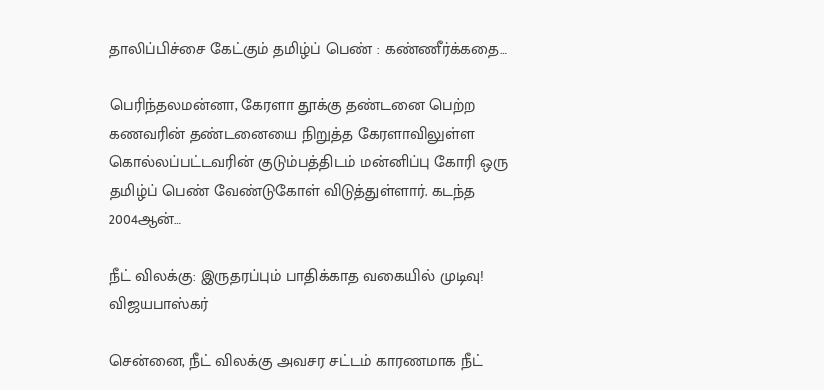தாலிப்பிச்சை கேட்கும் தமிழ்ப் பெண் : கண்ணீர்க்கதை…

பெரிந்தலமன்னா, கேரளா தூக்கு தண்டனை பெற்ற கணவரின் தண்டனையை நிறுத்த கேரளாவிலுள்ள கொல்லப்பட்டவரின் குடும்பத்திடம் மன்னிப்பு கோரி ஒரு தமிழ்ப் பெண் வேண்டுகோள் விடுத்துள்ளார். கடந்த 2004ஆன்…

நீட் விலக்கு: இருதரப்பும் பாதிக்காத வகையில் முடிவு! விஜயபாஸ்கர்

சென்னை, நீட் விலக்கு அவசர சட்டம் காரணமாக நீட்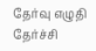தேர்வு எழுதி தேர்ச்சி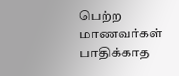பெற்ற மாணவர்கள் பாதிக்காத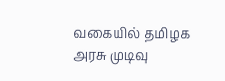வகையில் தமிழக அரசு முடிவு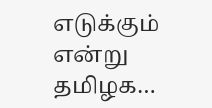எடுக்கும் என்று தமிழக…